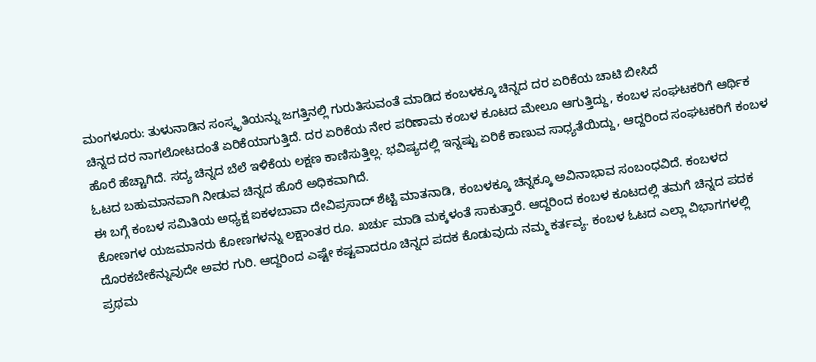ಮಂಗಳೂರು: ತುಳುನಾಡಿನ ಸಂಸ್ಕೃತಿಯನ್ನು ಜಗತ್ತಿನಲ್ಲಿ ಗುರುತಿಸುವಂತೆ ಮಾಡಿದ ಕಂಬಳಕ್ಕೂ ಚಿನ್ನದ ದರ ಏರಿಕೆಯ ಚಾಟಿ ಬೀಸಿದೆ
ಚಿನ್ನದ ದರ ನಾಗಲೋಟದಂತೆ ಏರಿಕೆಯಾಗುತ್ತಿದೆ. ದರ ಏರಿಕೆಯ ನೇರ ಪರಿಣಾಮ ಕಂಬಳ ಕೂಟದ ಮೇಲೂ ಆಗುತ್ತಿದ್ದು, ಕಂಬಳ ಸಂಘಟಕರಿಗೆ ಆರ್ಥಿಕ ಹೊರೆ ಹೆಚ್ಚಾಗಿದೆ. ಸದ್ಯ ಚಿನ್ನದ ಬೆಲೆ ಇಳಿಕೆಯ ಲಕ್ಷಣ ಕಾಣಿಸುತ್ತಿಲ್ಲ. ಭವಿಷ್ಯದಲ್ಲಿ ಇನ್ನಷ್ಟು ಏರಿಕೆ ಕಾಣುವ ಸಾಧ್ಯತೆಯಿದ್ದು, ಆದ್ದರಿಂದ ಸಂಘಟಕರಿಗೆ ಕಂಬಳ ಓಟದ ಬಹುಮಾನವಾಗಿ ನೀಡುವ ಚಿನ್ನದ ಹೊರೆ ಅಧಿಕವಾಗಿದೆ.
ಈ ಬಗ್ಗೆ ಕಂಬಳ ಸಮಿತಿಯ ಅಧ್ಯಕ್ಷ ಐಕಳಬಾವಾ ದೇವಿಪ್ರಸಾದ್ ಶೆಟ್ಟಿ ಮಾತನಾಡಿ, ಕಂಬಳಕ್ಕೂ ಚಿನ್ನಕ್ಕೂ ಅವಿನಾಭಾವ ಸಂಬಂಧವಿದೆ. ಕಂಬಳದ ಕೋಣಗಳ ಯಜಮಾನರು ಕೋಣಗಳನ್ನು ಲಕ್ಷಾಂತರ ರೂ. ಖರ್ಚು ಮಾಡಿ ಮಕ್ಕಳಂತೆ ಸಾಕುತ್ತಾರೆ. ಆದ್ದರಿಂದ ಕಂಬಳ ಕೂಟದಲ್ಲಿ ತಮಗೆ ಚಿನ್ನದ ಪದಕ ದೊರಕಬೇಕೆನ್ನುವುದೇ ಅವರ ಗುರಿ. ಆದ್ದರಿಂದ ಎಷ್ಟೇ ಕಷ್ಟವಾದರೂ ಚಿನ್ನದ ಪದಕ ಕೊಡುವುದು ನಮ್ಮ ಕರ್ತವ್ಯ. ಕಂಬಳ ಓಟದ ಎಲ್ಲಾ ವಿಭಾಗಗಳಲ್ಲಿ ಪ್ರಥಮ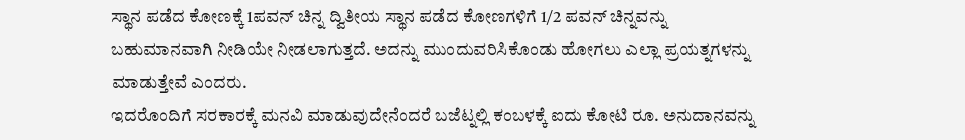ಸ್ಥಾನ ಪಡೆದ ಕೋಣಕ್ಕೆ 1ಪವನ್ ಚಿನ್ನ ದ್ವಿತೀಯ ಸ್ಥಾನ ಪಡೆದ ಕೋಣಗಳಿಗೆ 1/2 ಪವನ್ ಚಿನ್ನವನ್ನು ಬಹುಮಾನವಾಗಿ ನೀಡಿಯೇ ನೀಡಲಾಗುತ್ತದೆ. ಅದನ್ನು ಮುಂದುವರಿಸಿಕೊಂಡು ಹೋಗಲು ಎಲ್ಲಾ ಪ್ರಯತ್ನಗಳನ್ನು ಮಾಡುತ್ತೇವೆ ಎಂದರು.
ಇದರೊಂದಿಗೆ ಸರಕಾರಕ್ಕೆ ಮನವಿ ಮಾಡುವುದೇನೆಂದರೆ ಬಜೆಟ್ನಲ್ಲಿ ಕಂಬಳಕ್ಕೆ ಐದು ಕೋಟಿ ರೂ. ಅನುದಾನವನ್ನು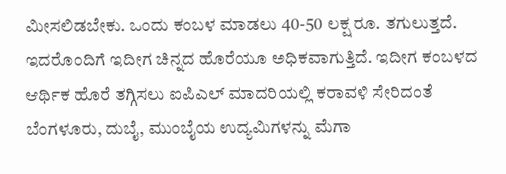ಮೀಸಲಿಡಬೇಕು. ಒಂದು ಕಂಬಳ ಮಾಡಲು 40-50 ಲಕ್ಷ ರೂ. ತಗುಲುತ್ತದೆ. ಇದರೊಂದಿಗೆ ಇದೀಗ ಚಿನ್ನದ ಹೊರೆಯೂ ಅಧಿಕವಾಗುತ್ತಿದೆ. ಇದೀಗ ಕಂಬಳದ ಆರ್ಥಿಕ ಹೊರೆ ತಗ್ಗಿಸಲು ಐಪಿಎಲ್ ಮಾದರಿಯಲ್ಲಿ ಕರಾವಳಿ ಸೇರಿದಂತೆ ಬೆಂಗಳೂರು, ದುಬೈ, ಮುಂಬೈಯ ಉದ್ಯಮಿಗಳನ್ನು ಮೆಗಾ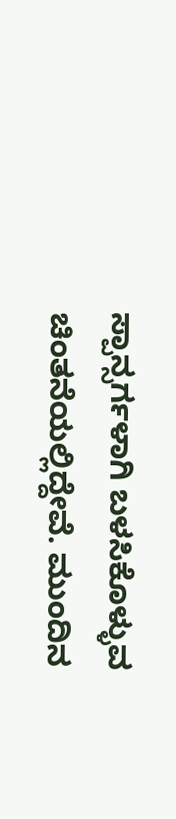ಸ್ಪಾನ್ಸರ್ಗಳಾಗಿ ಬಳಸಿಕೊಳ್ಳುವ ಚಿಂತನೆಯಲ್ಲಿದ್ದೇವೆ. ಮುಂದಿನ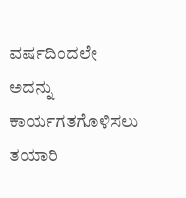ವರ್ಷದಿಂದಲೇ ಅದನ್ನು ಕಾರ್ಯಗತಗೊಳಿಸಲು ತಯಾರಿ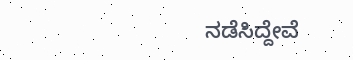ನಡೆಸಿದ್ದೇವೆ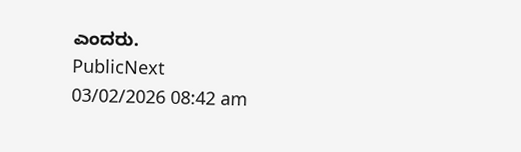ಎಂದರು.
PublicNext
03/02/2026 08:42 am